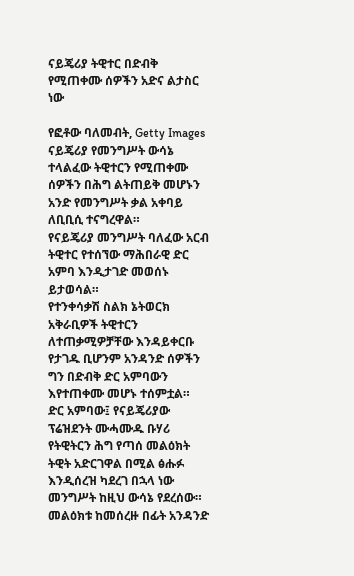ናይጄሪያ ትዊተር በድብቅ የሚጠቀሙ ሰዎችን አድና ልታስር ነው

የፎቶው ባለመብት, Getty Images
ናይጄሪያ የመንግሥት ውሳኔ ተላልፈው ትዊተርን የሚጠቀሙ ሰዎችን በሕግ ልትጠይቅ መሆኑን አንድ የመንግሥት ቃል አቀባይ ለቢቢሲ ተናግረዋል።
የናይጄሪያ መንግሥት ባለፈው አርብ ትዊተር የተሰኘው ማሕበራዊ ድር አምባ እንዲታገድ መወሰኑ ይታወሳል።
የተንቀሳቃሽ ስልክ ኔትወርክ አቅራቢዎች ትዊተርን ለተጠቃሚዎቻቸው እንዳይቀርቡ የታገዱ ቢሆንም አንዳንድ ሰዎችን ግን በድብቅ ድር አምባውን እየተጠቀሙ መሆኑ ተሰምቷል።
ድር አምባው፤ የናይጄሪያው ፕሬዝደንት ሙሓሙዱ ቡሃሪ የትዊትርን ሕግ የጣሰ መልዕክት ትዊት አድርገዋል በሚል ፅሑፉ እንዲሰረዝ ካደረገ በኋላ ነው መንግሥት ከዚህ ውሳኔ የደረሰው።
መልዕክቱ ከመሰረዙ በፊት አንዳንድ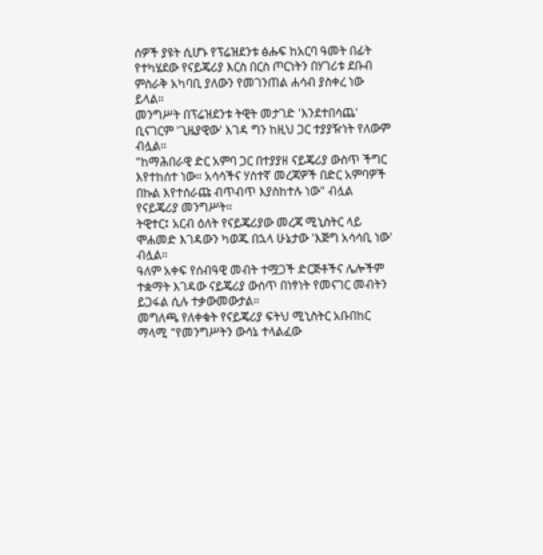ሰዎች ያዩት ሲሆኑ የፕሬዝደንቱ ፅሑፍ ከአርባ ዓመት በፊት የተካሄደው የናይጄሪያ እርስ በርስ ጦርነትን በሃገሪቱ ደቡብ ምስራቅ አካባቢ ያለውን የመገንጠል ሐሳብ ያስቀረ ነው ይላል።
መንግሥት በፕሬዝደንቱ ትዊት መታገድ 'እንደተበሳጨ' ቢናገርም 'ጊዜያዊው' እገዳ ግን ከዚህ ጋር ተያያዥነት የለውም ብሏል።
"ከማሕበራዊ ድር አምባ ጋር በተያያዘ ናይጄሪያ ውስጥ ችግር እየተከሰተ ነው። አሳሳችና ሃሰተኛ መረጃዎች በድር አምባዎች በኩል እየተሰራጩ ብጥብጥ እያስከተሉ ነው" ብሏል የናይጄሪያ መንግሥት።
ትዊተር፤ አርብ ዕለት የናይጄሪያው መረጃ ሚኒስትር ላይ ሞሐመድ እገዳውን ካወጁ በኋላ ሁኔታው 'እጅግ አሳሳቢ ነው' ብሏል።
ዓለም አቀፍ የሰብዓዊ መብት ተሟጋች ድርጅቶችና ሌሎችም ተቋማት እገዳው ናይጄሪያ ውስጥ በነፃነት የመናገር መብትን ይጋፋል ሲሉ ተቃውመውታል።
መግለጫ የለቀቁት የናይጄሪያ ፍትህ ሚኒስትር አቡበከር ማላሚ "የመንግሥትን ውሳኔ ተላልፈው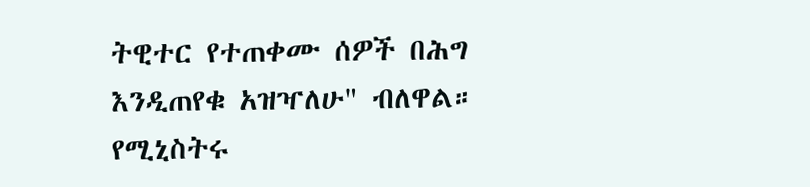ትዊተር የተጠቀሙ ሰዎች በሕግ እንዲጠየቁ አዝዣለሁ" ብለዋል።
የሚኒስትሩ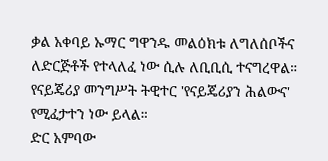ቃል አቀባይ ኡማር ግዋንዱ መልዕክቱ ለግለሰቦችና ለድርጅቶች የተላለፈ ነው ሲሉ ለቢቢሲ ተናግረዋል።
የናይጄሪያ መንግሥት ትዊተር 'የናይጄሪያን ሕልውና' የሚፈታተን ነው ይላል።
ድር አምባው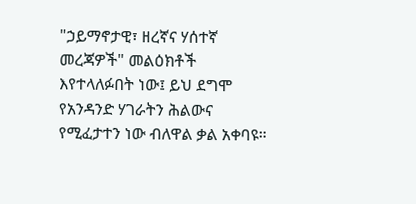"ኃይማኖታዊ፣ ዘረኛና ሃሰተኛ መረጃዎች" መልዕክቶች እየተላለፉበት ነው፤ ይህ ደግሞ የአንዳንድ ሃገራትን ሕልውና የሚፈታተን ነው ብለዋል ቃል አቀባዩ።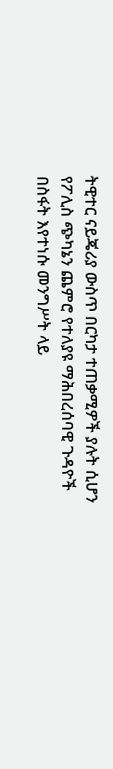ትዊተር ናይጄሪያ ውስጥ በርካታ ተጠቃሚዎች ያሉት ሲሆን የፖሊስ ጭካኔን ጨምሮ የተለያዩ ማሕበረሰባዊ ጉዳዮች በስፋት እየተነሱ መንግሥት ላይ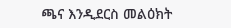ጫና እንዲደርስ መልዕክት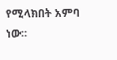የሚላክበት አምባ ነው።